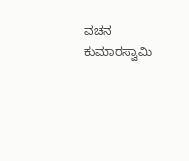ವಚನ ಕುಮಾರಸ್ವಾಮಿ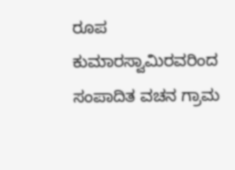ರೂಪ ಕುಮಾರಸ್ವಾಮಿರವರಿಂದ ಸಂಪಾದಿತ ವಚನ ಗ್ರಾಮ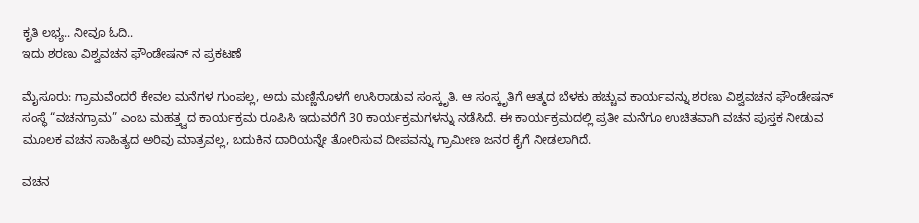ಕೃತಿ ಲಭ್ಯ.. ನೀವೂ ಓದಿ..
ಇದು ಶರಣು ವಿಶ್ವವಚನ ಫೌಂಡೇಷನ್ ನ ಪ್ರಕಟಣೆ

ಮೈಸೂರು: ಗ್ರಾಮವೆಂದರೆ ಕೇವಲ ಮನೆಗಳ ಗುಂಪಲ್ಲ, ಅದು ಮಣ್ಣಿನೊಳಗೆ ಉಸಿರಾಡುವ ಸಂಸ್ಕೃತಿ. ಆ ಸಂಸ್ಕೃತಿಗೆ ಆತ್ಮದ ಬೆಳಕು ಹಚ್ಚುವ ಕಾರ್ಯವನ್ನು ಶರಣು ವಿಶ್ವವಚನ ಫೌಂಡೇಷನ್ ಸಂಸ್ಥೆ “ವಚನಗ್ರಾಮ” ಎಂಬ ಮಹತ್ತ್ವದ ಕಾರ್ಯಕ್ರಮ ರೂಪಿಸಿ ಇದುವರೆಗೆ 30 ಕಾರ್ಯಕ್ರಮಗಳನ್ನು ನಡೆಸಿದೆ. ಈ ಕಾರ್ಯಕ್ರಮದಲ್ಲಿ ಪ್ರತೀ ಮನೆಗೂ ಉಚಿತವಾಗಿ ವಚನ ಪುಸ್ತಕ ನೀಡುವ ಮೂಲಕ ವಚನ ಸಾಹಿತ್ಯದ ಅರಿವು ಮಾತ್ರವಲ್ಲ, ಬದುಕಿನ ದಾರಿಯನ್ನೇ ತೋರಿಸುವ ದೀಪವನ್ನು ಗ್ರಾಮೀಣ ಜನರ ಕೈಗೆ ನೀಡಲಾಗಿದೆ.

ವಚನ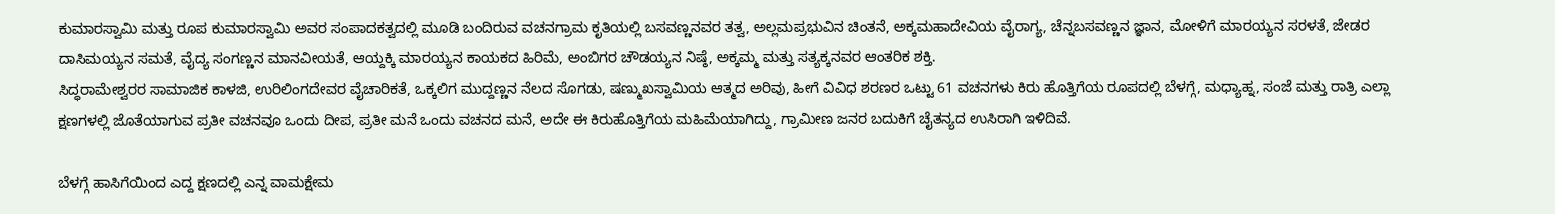ಕುಮಾರಸ್ವಾಮಿ ಮತ್ತು ರೂಪ ಕುಮಾರಸ್ವಾಮಿ ಅವರ ಸಂಪಾದಕತ್ವದಲ್ಲಿ ಮೂಡಿ ಬಂದಿರುವ ವಚನಗ್ರಾಮ ಕೃತಿಯಲ್ಲಿ ಬಸವಣ್ಣನವರ ತತ್ವ, ಅಲ್ಲಮಪ್ರಭುವಿನ ಚಿಂತನೆ, ಅಕ್ಕಮಹಾದೇವಿಯ ವೈರಾಗ್ಯ, ಚೆನ್ನಬಸವಣ್ಣನ ಜ್ಞಾನ, ಮೋಳಿಗೆ ಮಾರಯ್ಯನ ಸರಳತೆ, ಜೇಡರ ದಾಸಿಮಯ್ಯನ ಸಮತೆ, ವೈದ್ಯ ಸಂಗಣ್ಣನ ಮಾನವೀಯತೆ, ಆಯ್ದಕ್ಕಿ ಮಾರಯ್ಯನ ಕಾಯಕದ ಹಿರಿಮೆ, ಅಂಬಿಗರ ಚೌಡಯ್ಯನ ನಿಷ್ಠೆ, ಅಕ್ಕಮ್ಮ ಮತ್ತು ಸತ್ಯಕ್ಕನವರ ಆಂತರಿಕ ಶಕ್ತಿ.
ಸಿದ್ಧರಾಮೇಶ್ವರರ ಸಾಮಾಜಿಕ ಕಾಳಜಿ, ಉರಿಲಿಂಗದೇವರ ವೈಚಾರಿಕತೆ, ಒಕ್ಕಲಿಗ ಮುದ್ದಣ್ಣನ ನೆಲದ ಸೊಗಡು, ಷಣ್ಮುಖಸ್ವಾಮಿಯ ಆತ್ಮದ ಅರಿವು, ಹೀಗೆ ವಿವಿಧ ಶರಣರ ಒಟ್ಟು 61 ವಚನಗಳು ಕಿರು ಹೊತ್ತಿಗೆಯ ರೂಪದಲ್ಲಿ ಬೆಳಗ್ಗೆ, ಮಧ್ಯಾಹ್ನ, ಸಂಜೆ ಮತ್ತು ರಾತ್ರಿ ಎಲ್ಲಾ ಕ್ಷಣಗಳಲ್ಲಿ ಜೊತೆಯಾಗುವ ಪ್ರತೀ ವಚನವೂ ಒಂದು ದೀಪ, ಪ್ರತೀ ಮನೆ ಒಂದು ವಚನದ ಮನೆ, ಅದೇ ಈ ಕಿರುಹೊತ್ತಿಗೆಯ ಮಹಿಮೆಯಾಗಿದ್ದು, ಗ್ರಾಮೀಣ ಜನರ ಬದುಕಿಗೆ ಚೈತನ್ಯದ ಉಸಿರಾಗಿ ಇಳಿದಿವೆ.

ಬೆಳಗ್ಗೆ ಹಾಸಿಗೆಯಿಂದ ಎದ್ದ ಕ್ಷಣದಲ್ಲಿ ಎನ್ನ ವಾಮಕ್ಷೇಮ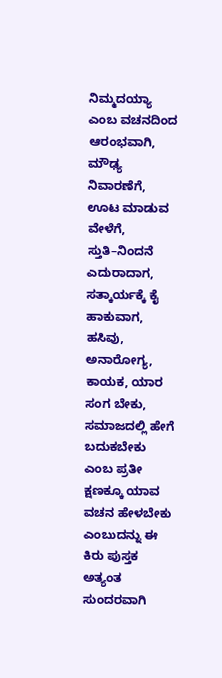ನಿಮ್ಮದಯ್ಯಾ ಎಂಬ ವಚನದಿಂದ ಆರಂಭವಾಗಿ, ಮೌಢ್ಯ ನಿವಾರಣೆಗೆ, ಊಟ ಮಾಡುವ ವೇಳೆಗೆ, ಸ್ತುತಿ–ನಿಂದನೆ ಎದುರಾದಾಗ, ಸತ್ಕಾರ್ಯಕ್ಕೆ ಕೈ ಹಾಕುವಾಗ, ಹಸಿವು, ಅನಾರೋಗ್ಯ, ಕಾಯಕ, ಯಾರ ಸಂಗ ಬೇಕು, ಸಮಾಜದಲ್ಲಿ ಹೇಗೆ ಬದುಕಬೇಕು ಎಂಬ ಪ್ರತೀ ಕ್ಷಣಕ್ಕೂ ಯಾವ ವಚನ ಹೇಳಬೇಕು ಎಂಬುದನ್ನು ಈ ಕಿರು ಪುಸ್ತಕ ಅತ್ಯಂತ ಸುಂದರವಾಗಿ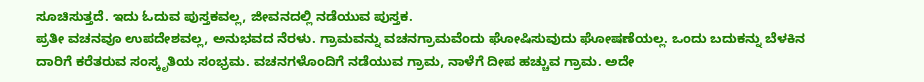ಸೂಚಿಸುತ್ತದೆ. ಇದು ಓದುವ ಪುಸ್ತಕವಲ್ಲ, ಜೀವನದಲ್ಲಿ ನಡೆಯುವ ಪುಸ್ತಕ.
ಪ್ರತೀ ವಚನವೂ ಉಪದೇಶವಲ್ಲ, ಅನುಭವದ ನೆರಳು. ಗ್ರಾಮವನ್ನು ವಚನಗ್ರಾಮವೆಂದು ಘೋಷಿಸುವುದು ಘೋಷಣೆಯಲ್ಲ. ಒಂದು ಬದುಕನ್ನು ಬೆಳಕಿನ ದಾರಿಗೆ ಕರೆತರುವ ಸಂಸ್ಕೃತಿಯ ಸಂಭ್ರಮ. ವಚನಗಳೊಂದಿಗೆ ನಡೆಯುವ ಗ್ರಾಮ, ನಾಳೆಗೆ ದೀಪ ಹಚ್ಚುವ ಗ್ರಾಮ. ಅದೇ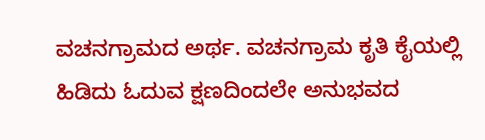ವಚನಗ್ರಾಮದ ಅರ್ಥ. ವಚನಗ್ರಾಮ ಕೃತಿ ಕೈಯಲ್ಲಿ ಹಿಡಿದು ಓದುವ ಕ್ಷಣದಿಂದಲೇ ಅನುಭವದ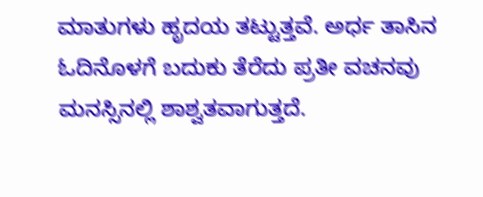ಮಾತುಗಳು ಹೃದಯ ತಟ್ಟುತ್ತವೆ. ಅರ್ಧ ತಾಸಿನ ಓದಿನೊಳಗೆ ಬದುಕು ತೆರೆದು ಪ್ರತೀ ವಚನವು ಮನಸ್ಸಿನಲ್ಲಿ ಶಾಶ್ವತವಾಗುತ್ತದೆ.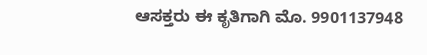ಆಸಕ್ತರು ಈ ಕೃತಿಗಾಗಿ ಮೊ. 9901137948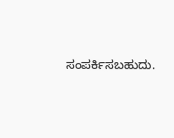ಸಂಪರ್ಕಿಸಬಹುದು.